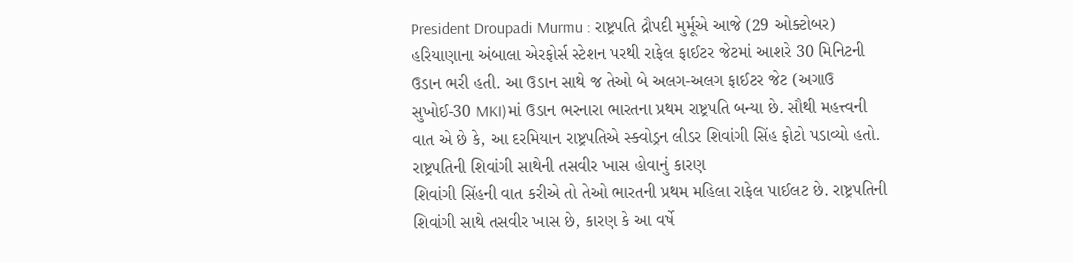President Droupadi Murmu : રાષ્ટ્રપતિ દ્રૌપદી મુર્મૂએ આજે (29 ઓક્ટોબર) હરિયાણાના અંબાલા એરફોર્સ સ્ટેશન પરથી રાફેલ ફાઈટર જેટમાં આશરે 30 મિનિટની ઉડાન ભરી હતી. આ ઉડાન સાથે જ તેઓ બે અલગ-અલગ ફાઈટર જેટ (અગાઉ સુખોઈ-30 MKI)માં ઉડાન ભરનારા ભારતના પ્રથમ રાષ્ટ્રપતિ બન્યા છે. સૌથી મહત્ત્વની વાત એ છે કે, આ દરમિયાન રાષ્ટ્રપતિએ સ્ક્વોડ્રન લીડર શિવાંગી સિંહ ફોટો પડાવ્યો હતો.
રાષ્ટ્રપતિની શિવાંગી સાથેની તસવીર ખાસ હોવાનું કારણ
શિવાંગી સિંહની વાત કરીએ તો તેઓ ભારતની પ્રથમ મહિલા રાફેલ પાઈલટ છે. રાષ્ટ્રપતિની શિવાંગી સાથે તસવીર ખાસ છે, કારણ કે આ વર્ષે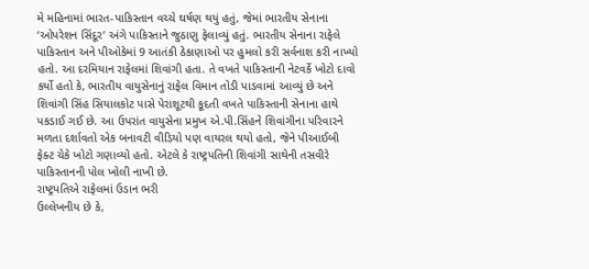મે મહિનામાં ભારત-પાકિસ્તાન વચ્ચે ઘર્ષણ થયું હતું, જેમાં ભારતીય સેનાના ‘ઓપરેશન સિંદૂર’ અંગે પાકિસ્તાને જુઠાણુ ફેલાવ્યું હતું. ભારતીય સેનાના રાફેલે પાકિસ્તાન અને પીઓકેમાં 9 આતંકી ઠેકાણાઓ પર હુમલો કરી સર્વનાશ કરી નાખ્યો હતો. આ દરમિયાન રાફેલમાં શિવાંગી હતા. તે વખતે પાકિસ્તાની નેટવર્કે ખોટો દાવો કર્યો હતો કે, ભારતીય વાયુસેનાનું રાફેલ વિમાન તોડી પાડવામાં આવ્યું છે અને શિવાંગી સિંહ સિયાલકોટ પાસે પેરાશૂટથી કૂદતી વખતે પાકિસ્તાની સેનાના હાથે પકડાઈ ગઈ છે. આ ઉપરાંત વાયુસેના પ્રમુખ એ.પી.સિંહને શિવાંગીના પરિવારને મળતા દર્શાવતો એક બનાવટી વીડિયો પણ વાયરલ થયો હતો, જેને પીઆઈબી ફેક્ટ ચેકે ખોટો ગણાવ્યો હતો. એટલે કે રાષ્ટ્રપતિની શિવાંગી સાથેની તસવીરે પાકિસ્તાનની પોલ ખોલી નાખી છે.
રાષ્ટ્રપતિએ રાફેલમાં ઉડાન ભરી
ઉલ્લેખનીય છે કે,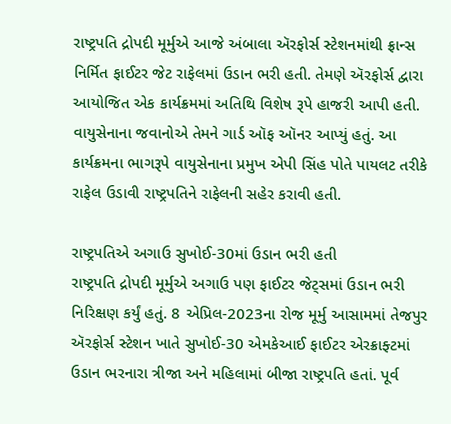રાષ્ટ્રપતિ દ્રોપદી મૂર્મુએ આજે અંબાલા ઍરફોર્સ સ્ટેશનમાંથી ફ્રાન્સ નિર્મિત ફાઈટર જેટ રાફેલમાં ઉડાન ભરી હતી. તેમણે ઍરફોર્સ દ્વારા આયોજિત એક કાર્યક્રમમાં અતિથિ વિશેષ રૂપે હાજરી આપી હતી. વાયુસેનાના જવાનોએ તેમને ગાર્ડ ઑફ ઑનર આપ્યું હતું. આ કાર્યક્રમના ભાગરૂપે વાયુસેનાના પ્રમુખ એપી સિંહ પોતે પાયલટ તરીકે રાફેલ ઉડાવી રાષ્ટ્રપતિને રાફેલની સહેર કરાવી હતી.

રાષ્ટ્રપતિએ અગાઉ સુખોઈ-30માં ઉડાન ભરી હતી
રાષ્ટ્રપતિ દ્રોપદી મૂર્મુએ અગાઉ પણ ફાઈટર જેટ્સમાં ઉડાન ભરી નિરિક્ષણ કર્યું હતું. 8 એપ્રિલ-2023ના રોજ મૂર્મુ આસામમાં તેજપુર ઍરફોર્સ સ્ટેશન ખાતે સુખોઈ-30 એમકેઆઈ ફાઈટર એરક્રાફ્ટમાં ઉડાન ભરનારા ત્રીજા અને મહિલામાં બીજા રાષ્ટ્રપતિ હતાં. પૂર્વ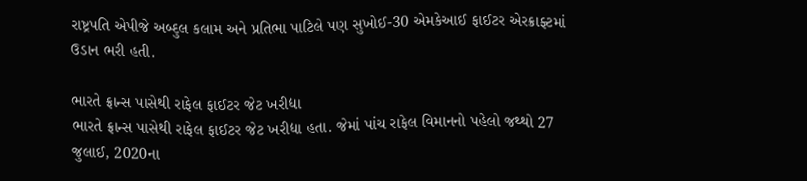રાષ્ટ્રપતિ એપીજે અબ્દુલ કલામ અને પ્રતિભા પાટિલે પણ સુખોઈ-30 એમકેઆઈ ફાઈટર એરક્રાફ્ટમાં ઉડાન ભરી હતી.

ભારતે ફ્રાન્સ પાસેથી રાફેલ ફાઈટર જેટ ખરીદ્યા
ભારતે ફ્રાન્સ પાસેથી રાફેલ ફાઈટર જેટ ખરીદ્યા હતા. જેમાં પાંચ રાફેલ વિમાનનો પહેલો જથ્થો 27 જુલાઈ, 2020ના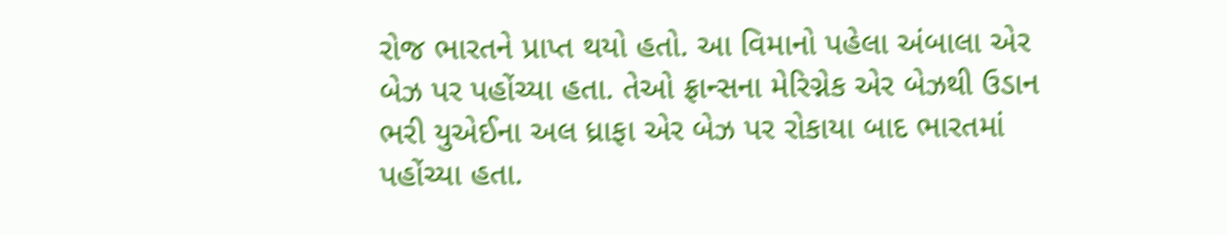રોજ ભારતને પ્રાપ્ત થયો હતો. આ વિમાનો પહેલા અંબાલા એર બેઝ પર પહોંચ્યા હતા. તેઓ ફ્રાન્સના મેરિગ્નેક એર બેઝથી ઉડાન ભરી યુએઈના અલ ધ્રાફા એર બેઝ પર રોકાયા બાદ ભારતમાં પહોંચ્યા હતા.